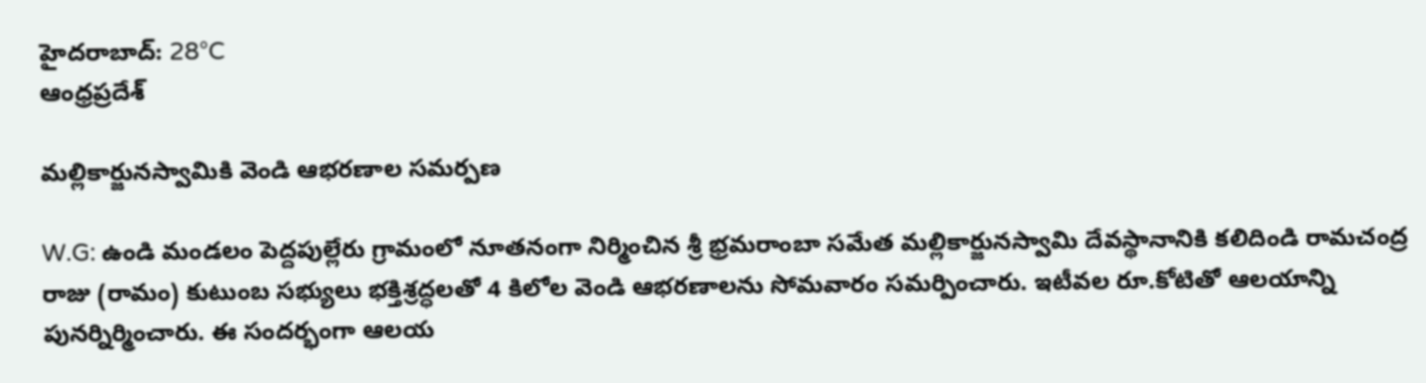హైదరాబాద్: 28°C
ఆంధ్రప్రదేశ్

మల్లికార్జునస్వామికి వెండి ఆభరణాల సమర్పణ

W.G: ఉండి మండలం పెద్దపుల్లేరు గ్రామంలో నూతనంగా నిర్మించిన శ్రీ భ్రమరాంబా సమేత మల్లికార్జునస్వామి దేవస్థానానికి కలిదిండి రామచంద్ర రాజు (రామం) కుటుంబ సభ్యులు భక్తిశ్రద్ధలతో 4 కిలోల వెండి ఆభరణాలను సోమవారం సమర్పించారు. ఇటీవల రూ.కోటితో ఆలయాన్ని పునర్నిర్మించారు. ఈ సందర్భంగా ఆలయ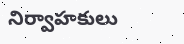నిర్వాహకులు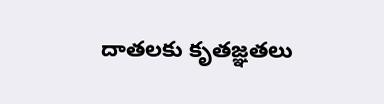దాతలకు కృతజ్ఞతలు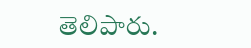తెలిపారు.